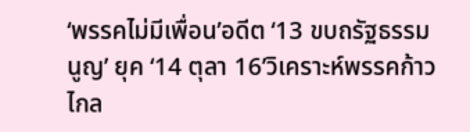‘พรรคไม่มีเพื่อน’อดีต ‘13 ขบถรัฐธรรมนูญ’ ยุค ‘14 ตุลา 16’วิเคราะห์พรรคก้าวไกล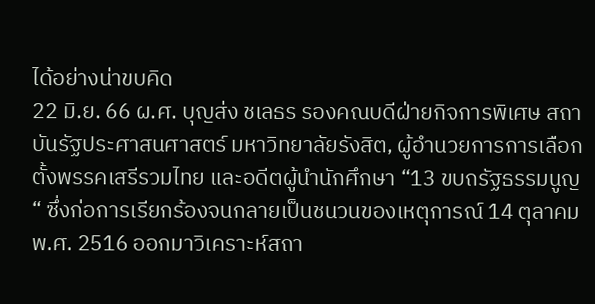ได้อย่างน่าขบคิด
22 มิ.ย. 66 ผ.ศ. บุญส่ง ชเลธร รองคณบดีฝ่ายกิจการพิเศษ สถาบันรัฐประศาสนศาสตร์ มหาวิทยาลัยรังสิต, ผู้อำนวยการการเลือกตั้งพรรคเสรีรวมไทย และอดีตผู้นำนักศึกษา “13 ขบถรัฐธรรมนูญ“ ซึ่งก่อการเรียกร้องจนกลายเป็นชนวนของเหตุการณ์ 14 ตุลาคม พ.ศ. 2516 ออกมาวิเคราะห์สถา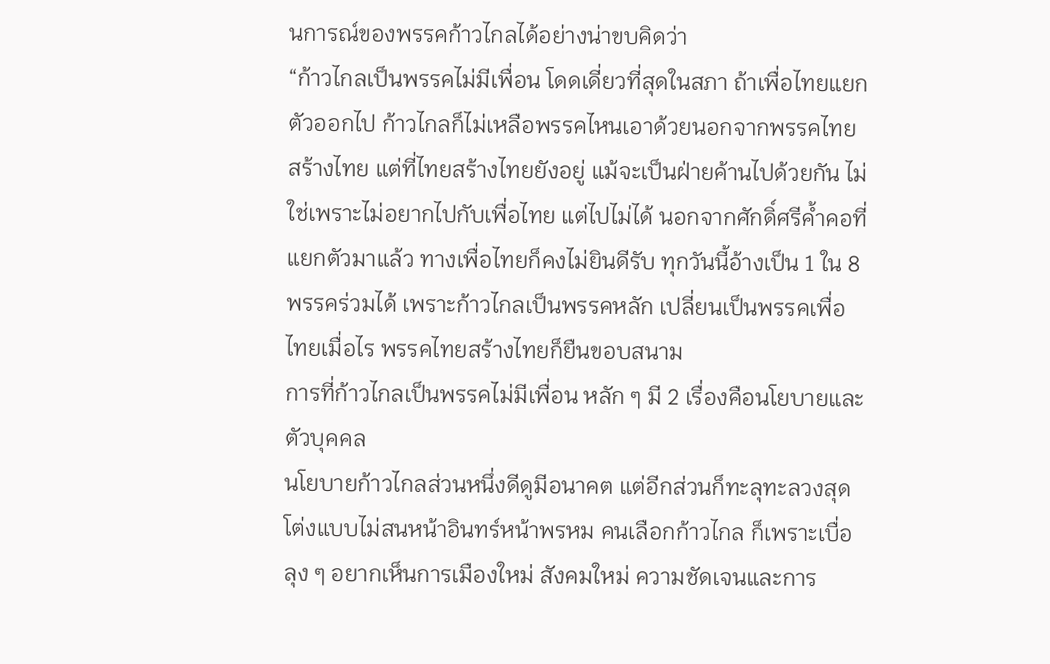นการณ์ของพรรคก้าวไกลได้อย่างน่าขบคิดว่า
“ก้าวไกลเป็นพรรคไม่มีเพื่อน โดดเดี่ยวที่สุดในสภา ถ้าเพื่อไทยแยกตัวออกไป ก้าวไกลก็ไม่เหลือพรรคไหนเอาด้วยนอกจากพรรคไทยสร้างไทย แต่ที่ไทยสร้างไทยยังอยู่ แม้จะเป็นฝ่ายค้านไปด้วยกัน ไม่ใช่เพราะไม่อยากไปกับเพื่อไทย แต่ไปไม่ได้ นอกจากศักดิ์ศรีค้ำคอที่แยกตัวมาแล้ว ทางเพื่อไทยก็คงไม่ยินดีรับ ทุกวันนี้อ้างเป็น 1 ใน 8 พรรคร่วมได้ เพราะก้าวไกลเป็นพรรคหลัก เปลี่ยนเป็นพรรคเพื่อไทยเมื่อไร พรรคไทยสร้างไทยก็ยืนขอบสนาม
การที่ก้าวไกลเป็นพรรคไม่มีเพื่อน หลัก ๆ มี 2 เรื่องคือนโยบายและตัวบุคคล
นโยบายก้าวไกลส่วนหนึ่งดีดูมีอนาคต แต่อีกส่วนก็ทะลุทะลวงสุดโต่งแบบไม่สนหน้าอินทร์หน้าพรหม คนเลือกก้าวไกล ก็เพราะเบื่อลุง ๆ อยากเห็นการเมืองใหม่ สังคมใหม่ ความชัดเจนและการ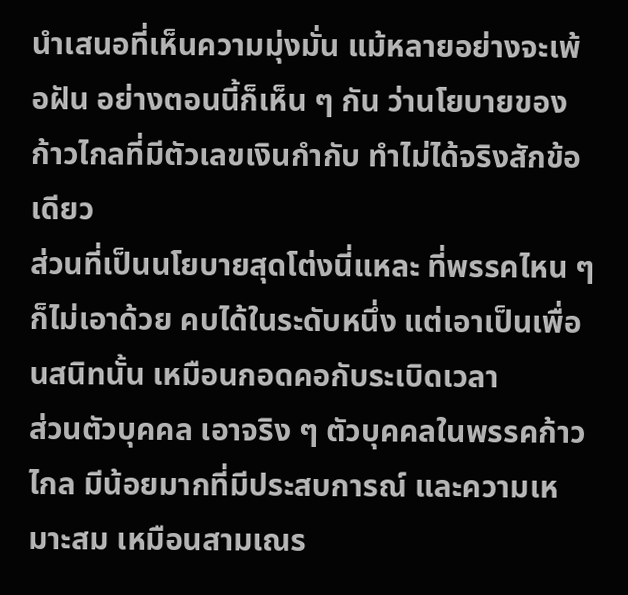นำเสนอที่เห็นความมุ่งมั่น แม้หลายอย่างจะเพ้อฝัน อย่างตอนนี้ก็เห็น ๆ กัน ว่านโยบายของก้าวไกลที่มีตัวเลขเงินกำกับ ทำไม่ได้จริงสักข้อเดียว
ส่วนที่เป็นนโยบายสุดโต่งนี่แหละ ที่พรรคไหน ๆ ก็ไม่เอาด้วย คบได้ในระดับหนึ่ง แต่เอาเป็นเพื่อนสนิทนั้น เหมือนกอดคอกับระเบิดเวลา
ส่วนตัวบุคคล เอาจริง ๆ ตัวบุคคลในพรรคก้าวไกล มีน้อยมากที่มีประสบการณ์ และความเหมาะสม เหมือนสามเณร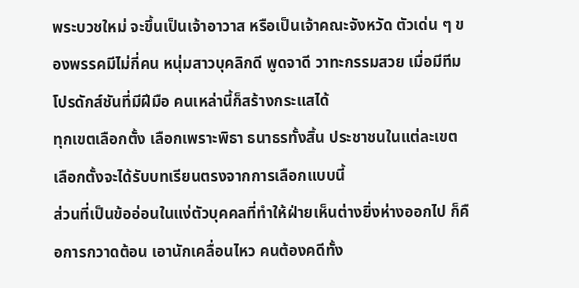พระบวชใหม่ จะขึ้นเป็นเจ้าอาวาส หรือเป็นเจ้าคณะจังหวัด ตัวเด่น ๆ ของพรรคมีไม่กี่คน หนุ่มสาวบุคลิกดี พูดจาดี วาทะกรรมสวย เมื่อมีทีมโปรดักส์ชันที่มีฝีมือ คนเหล่านี้ก็สร้างกระแสได้
ทุกเขตเลือกตั้ง เลือกเพราะพิธา ธนาธรทั้งสิ้น ประชาชนในแต่ละเขตเลือกตั้งจะได้รับบทเรียนตรงจากการเลือกแบบนี้
ส่วนที่เป็นข้ออ่อนในแง่ตัวบุคคลที่ทำให้ฝ่ายเห็นต่างยิ่งห่างออกไป ก็คือการกวาดต้อน เอานักเคลื่อนไหว คนต้องคดีทั้ง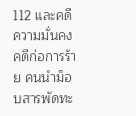112 และคดีความมั่นคง คดีก่อการร้าย คนนำม็อบสารพัดทะ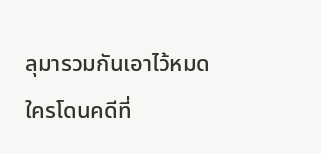ลุมารวมกันเอาไว้หมด ใครโดนคดีที่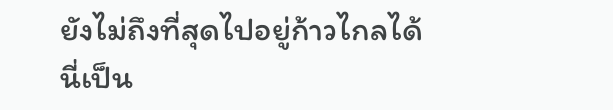ยังไม่ถึงที่สุดไปอยู่ก้าวไกลได้
นี่เป็น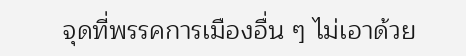จุดที่พรรคการเมืองอื่น ๆ ไม่เอาด้วย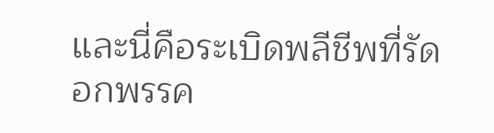และนี่คือระเบิดพลีชีพที่รัดอกพรรค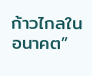ก้าวไกลในอนาคต”